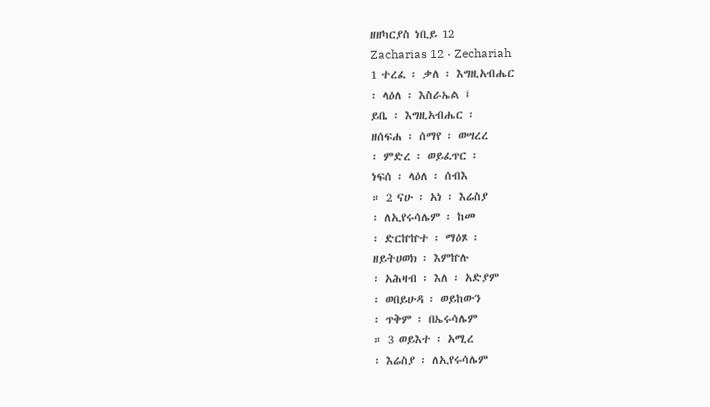ዘዘካርያስ ነቢይ 12
Zacharias 12 · Zechariah
1 ተረፈ ፡ ቃለ ፡ እግዚአብሔር
፡ ላዕለ ፡ እስራኤል ፤
ይቤ ፡ እግዚአብሔር ፡
ዘሰፍሐ ፡ ሰማየ ፡ ወሣረረ
፡ ምድረ ፡ ወይፈጥር ፡
ነፍሰ ፡ ላዕለ ፡ ሰብእ
። 2 ናሁ ፡ አነ ፡ እሬስያ
፡ ለኢየሩሳሌም ፡ ከመ
፡ ድርኵኵተ ፡ ማዕጾ ፡
ዘይትሀወክ ፡ እምኵሉ
፡ አሕዛብ ፡ እለ ፡ አድያም
፡ ወበይሁዳ ፡ ወይከውን
፡ ጥቅም ፡ በኤሩሳሌም
። 3 ወይእተ ፡ አሚረ
፡ እሬስያ ፡ ለኢየሩሳሌም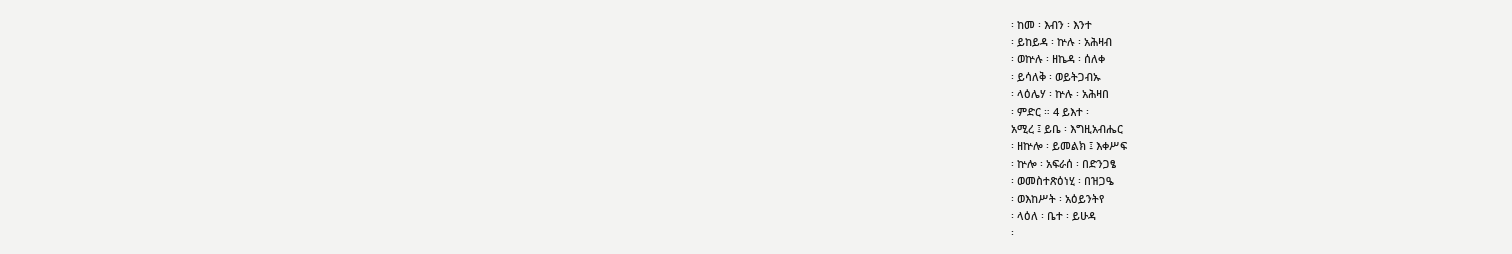፡ ከመ ፡ እብን ፡ እንተ
፡ ይከይዳ ፡ ኵሉ ፡ አሕዛብ
፡ ወኵሉ ፡ ዘኬዳ ፡ ሰለቀ
፡ ይሳለቅ ፡ ወይትጋብኡ
፡ ላዕሌሃ ፡ ኵሉ ፡ አሕዛበ
፡ ምድር ። 4 ይእተ ፡
አሚረ ፤ ይቤ ፡ እግዚአብሔር
፡ ዘኵሎ ፡ ይመልክ ፤ እቀሥፍ
፡ ኵሎ ፡ አፍራሰ ፡ በድንጋፄ
፡ ወመስተጽዕነሂ ፡ በዝጋዔ
፡ ወእከሥት ፡ አዕይንትየ
፡ ላዕለ ፡ ቤተ ፡ ይሁዳ
፡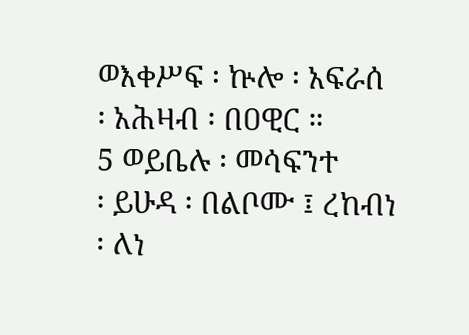ወእቀሥፍ ፡ ኵሎ ፡ አፍራሰ
፡ አሕዛብ ፡ በዐዊር ።
5 ወይቤሉ ፡ መሳፍንተ
፡ ይሁዳ ፡ በልቦሙ ፤ ረከብነ
፡ ለነ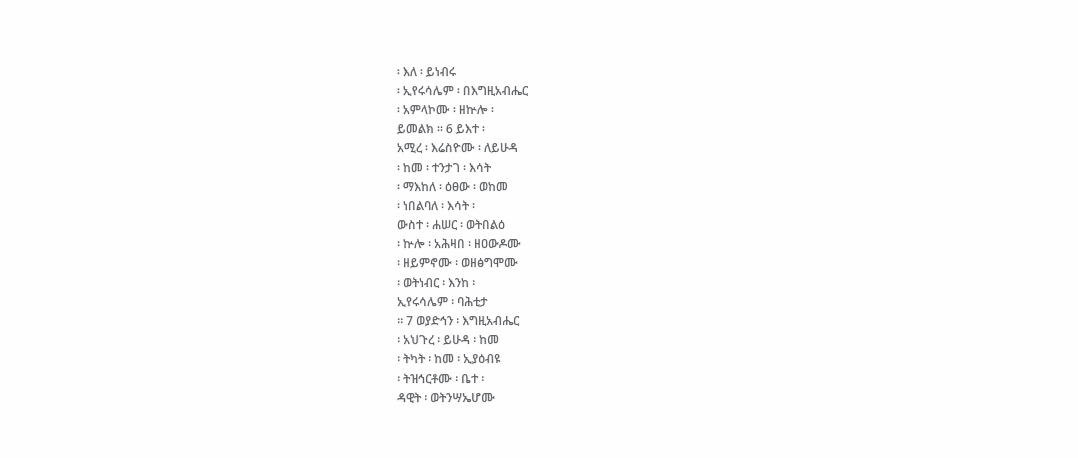፡ እለ ፡ ይነብሩ
፡ ኢየሩሳሌም ፡ በእግዚአብሔር
፡ አምላኮሙ ፡ ዘኵሎ ፡
ይመልክ ። 6 ይእተ ፡
አሚረ ፡ እሬስዮሙ ፡ ለይሁዳ
፡ ከመ ፡ ተንታገ ፡ እሳት
፡ ማእከለ ፡ ዕፀው ፡ ወከመ
፡ ነበልባለ ፡ እሳት ፡
ውስተ ፡ ሐሠር ፡ ወትበልዕ
፡ ኵሎ ፡ አሕዛበ ፡ ዘዐውዶሙ
፡ ዘይምኖሙ ፡ ወዘፅግሞሙ
፡ ወትነብር ፡ እንከ ፡
ኢየሩሳሌም ፡ ባሕቲታ
። 7 ወያድኅን ፡ እግዚአብሔር
፡ አህጉረ ፡ ይሁዳ ፡ ከመ
፡ ትካት ፡ ከመ ፡ ኢያዕብዩ
፡ ትዝኅርቶሙ ፡ ቤተ ፡
ዳዊት ፡ ወትንሣኤሆሙ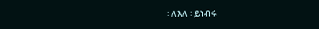፡ ለእለ ፡ ይነብሩ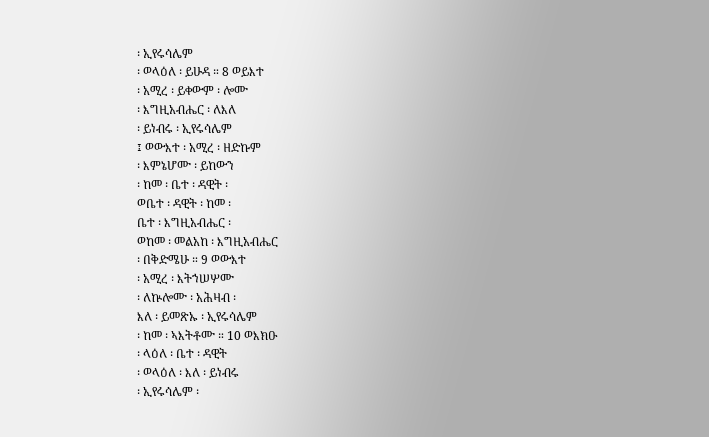፡ ኢየሩሳሌም
፡ ወላዕለ ፡ ይሁዳ ። 8 ወይእተ
፡ አሚረ ፡ ይቀውም ፡ ሎሙ
፡ እግዚአብሔር ፡ ለእለ
፡ ይነብሩ ፡ ኢየሩሳሌም
፤ ወውእተ ፡ አሚረ ፡ ዘድኩም
፡ እምኔሆሙ ፡ ይከውን
፡ ከመ ፡ ቤተ ፡ ዳዊት ፡
ወቤተ ፡ ዳዊት ፡ ከመ ፡
ቤተ ፡ እግዚአብሔር ፡
ወከመ ፡ መልአከ ፡ እግዚአብሔር
፡ በቅድሜሁ ። 9 ወውእተ
፡ አሚረ ፡ እትኀሠሦሙ
፡ ለኵሎሙ ፡ አሕዛብ ፡
እለ ፡ ይመጽኡ ፡ ኢየሩሳሌም
፡ ከመ ፡ ኣእትቶሙ ። 10 ወእክዑ
፡ ላዕለ ፡ ቤተ ፡ ዳዊት
፡ ወላዕለ ፡ እለ ፡ ይነብሩ
፡ ኢየሩሳሌም ፡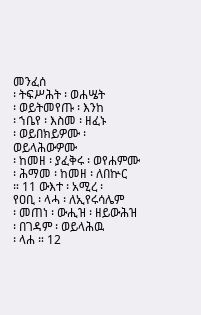መንፈሰ
፡ ትፍሥሕት ፡ ወሐሤት
፡ ወይትመየጡ ፡ እንከ
፡ ኀቤየ ፡ እስመ ፡ ዘፈኑ
፡ ወይበክይዎሙ ፡ ወይላሕውዎሙ
፡ ከመዘ ፡ ያፈቅሩ ፡ ወየሐምሙ
፡ ሕማመ ፡ ከመዘ ፡ ለበኵር
። 11 ውእተ ፡ አሚረ ፡
የዐቢ ፡ ላሓ ፡ ለኢየሩሳሌም
፡ መጠነ ፡ ውሒዝ ፡ ዘይውሕዝ
፡ በገዳም ፡ ወይላሕዉ
፡ ላሐ ። 12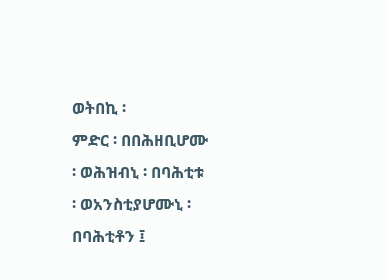ወትበኪ ፡
ምድር ፡ በበሕዘቢሆሙ
፡ ወሕዝብኒ ፡ በባሕቲቱ
፡ ወአንስቲያሆሙኒ ፡
በባሕቲቶን ፤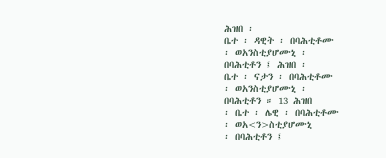ሕዝበ ፡
ቤተ ፡ ዳዊት ፡ በባሕቲቶሙ
፡ ወአንስቲያሆሙኒ ፡
በባሕቲቶን ፤ ሕዝበ ፡
ቤተ ፡ ናታን ፡ በባሕቲቶሙ
፡ ወአንስቲያሆሙኒ ፡
በባሕቲቶን ። 13 ሕዝበ
፡ ቤተ ፡ ሌዊ ፡ በባሕቲቶሙ
፡ ወአ<ን>ስቲያሆሙኒ
፡ በባሕቲቶን ፤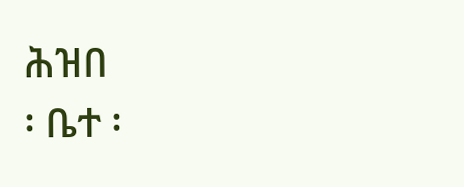ሕዝበ
፡ ቤተ ፡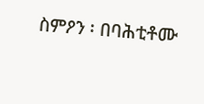ስምዖን ፡ በባሕቲቶሙ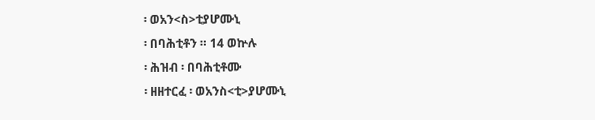፡ ወአን<ስ>ቲያሆሙኒ
፡ በባሕቲቶን ። 14 ወኵሉ
፡ ሕዝብ ፡ በባሕቲቶሙ
፡ ዘዘተርፈ ፡ ወአንስ<ቲ>ያሆሙኒ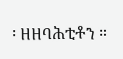፡ ዘዘባሕቲቶን ።